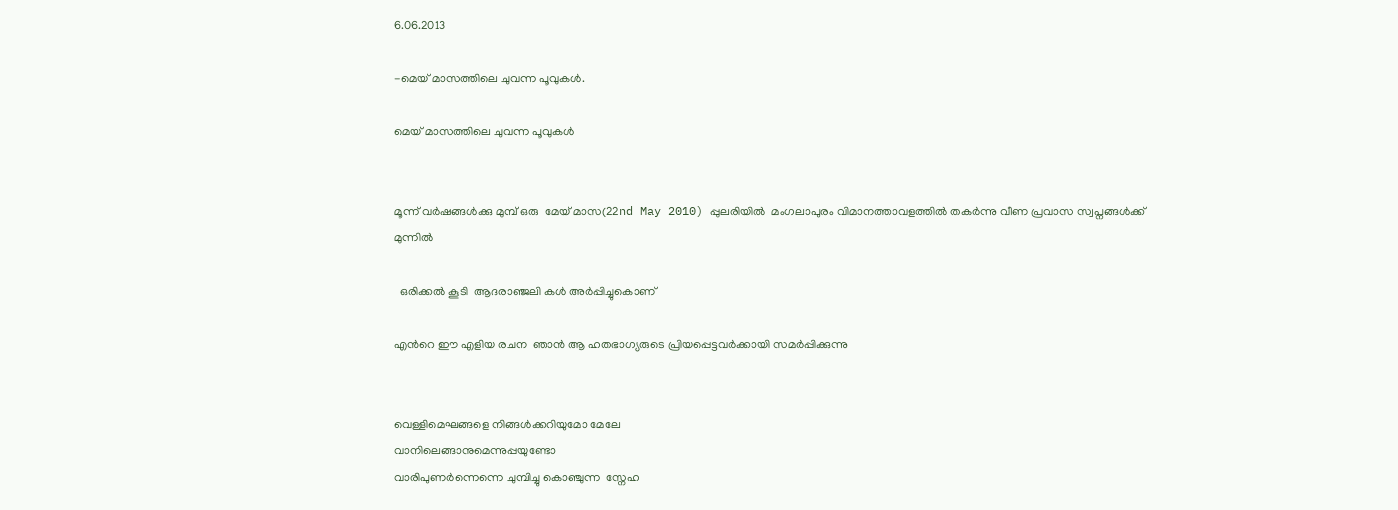6.06.2013

-മെയ്‌ മാസത്തിലെ ചുവന്ന പൂവുകള്‍.

മെയ്‌ മാസത്തിലെ ചുവന്ന പൂവുകള്‍


മൂന്ന് വര്‍ഷങ്ങള്‍ക്കു മുമ്പ് ഒരു  മേയ് മാസ(22nd May 2010) പ്പുലരിയില്‍  മംഗലാപുരം വിമാനത്താവളത്തില്‍ തകര്‍ന്നു വീണ പ്രവാസ സ്വപ്നങ്ങള്‍ക്ക്                                    മുന്നില്‍

  ഒരിക്കല്‍ കൂടി  ആദരാഞ്ജലി കള്‍ അര്‍പ്പിച്ചുകൊണ്

എന്‍റെ ഈ എളിയ രചന  ഞാന്‍ ആ ഹതഭാഗ്യരുടെ പ്രിയപ്പെട്ടവര്‍ക്കായി സമര്‍പ്പിക്കുന്നു


വെള്ളിമെഘങ്ങളെ നിങ്ങള്‍ക്കറിയുമോ മേലേ
വാനിലെങ്ങാനുമെന്നുപ്പയുണ്ടോ
വാരിപുണര്‍ന്നെന്നെ ചുമ്പിച്ചു കൊഞ്ചുന്ന  സ്നേഹ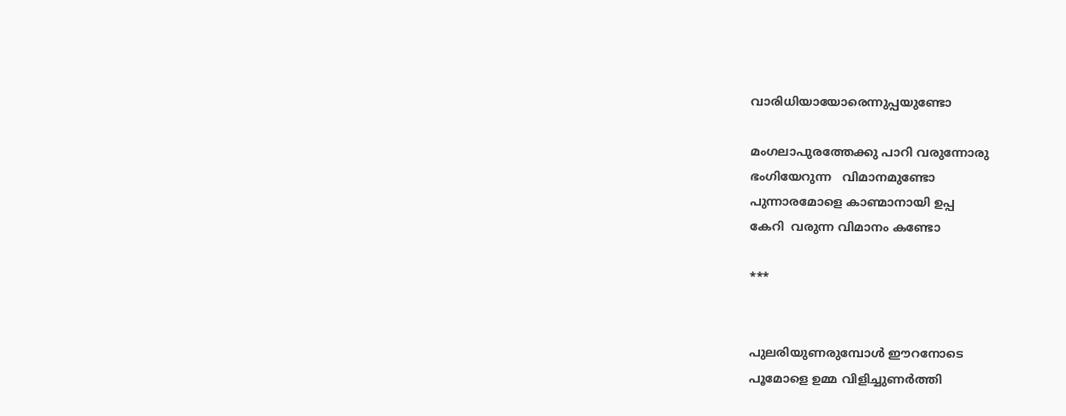വാരിധിയായോരെന്നുപ്പയുണ്ടോ

മംഗലാപുരത്തേക്കു പാറി വരുന്നോരു
ഭംഗിയേറുന്ന   വിമാനമുണ്ടോ
പുന്നാരമോളെ കാണ്മാനായി ഉപ്പ
കേറി  വരുന്ന വിമാനം കണ്ടോ

***


പുലരിയുണരുമ്പോള്‍ ഈറനോടെ
പൂമോളെ ഉമ്മ വിളിച്ചുണര്‍ത്തി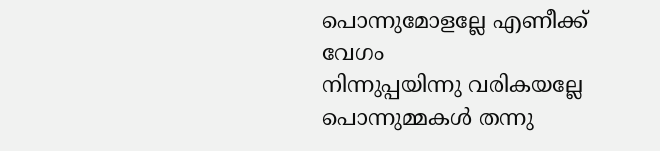പൊന്നുമോളല്ലേ എണീക്ക് വേഗം
നിന്നുപ്പയിന്നു വരികയല്ലേ
പൊന്നുമ്മകള്‍ തന്നു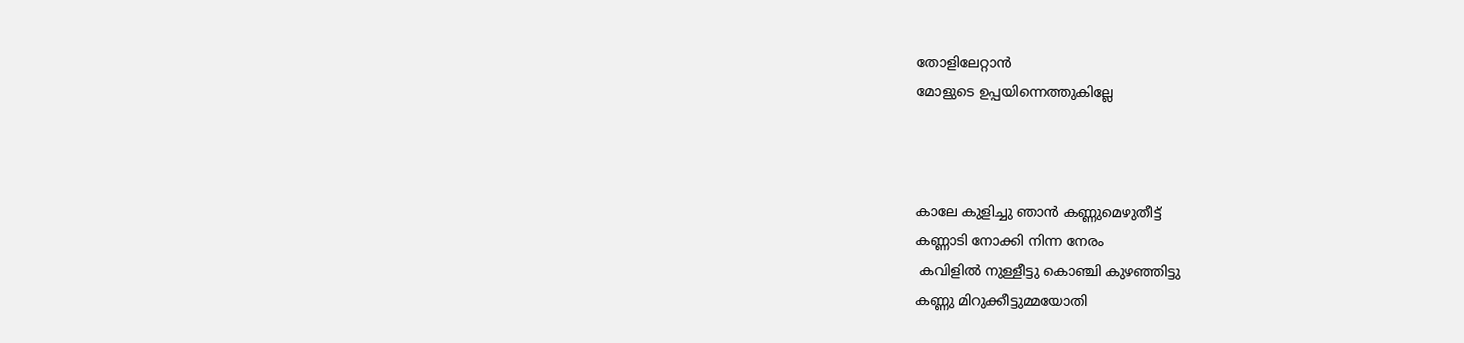തോളിലേറ്റാന്‍
മോളുടെ ഉപ്പയിന്നെത്തുകില്ലേ



കാലേ കുളിച്ചു ഞാന്‍ കണ്ണുമെഴുതീട്ട്
കണ്ണാടി നോക്കി നിന്ന നേരം
 കവിളില്‍ നുള്ളീട്ടു കൊഞ്ചി കുഴഞ്ഞിട്ടു
കണ്ണു മിറുക്കീട്ടുമ്മയോതി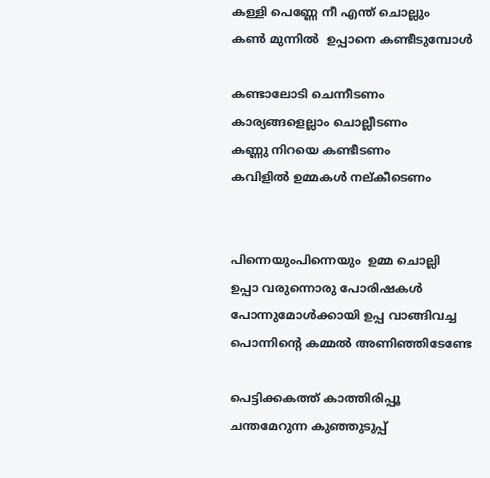കള്ളി പെണ്ണേ നീ എന്ത് ചൊല്ലും
കണ്‍ മുന്നില്‍  ഉപ്പാനെ കണ്ടീടുമ്പോള്‍

കണ്ടാലോടി ചെന്നീടണം
കാര്യങ്ങളെല്ലാം ചൊല്ലീടണം
കണ്ണു നിറയെ കണ്ടീടണം
കവിളില്‍ ഉമ്മകള്‍ നല്കീടെണം


പിന്നെയുംപിന്നെയും  ഉമ്മ ചൊല്ലി
ഉപ്പാ വരുന്നൊരു പോരിഷകള്‍
പോന്നുമോള്‍ക്കായി ഉപ്പ വാങ്ങിവച്ച
പൊന്നിന്റെ കമ്മല്‍ അണിഞ്ഞിടേണ്ടേ

പെട്ടിക്കകത്ത് കാത്തിരിപ്പൂ
ചന്തമേറുന്ന കുഞ്ഞുടുപ്പ്‌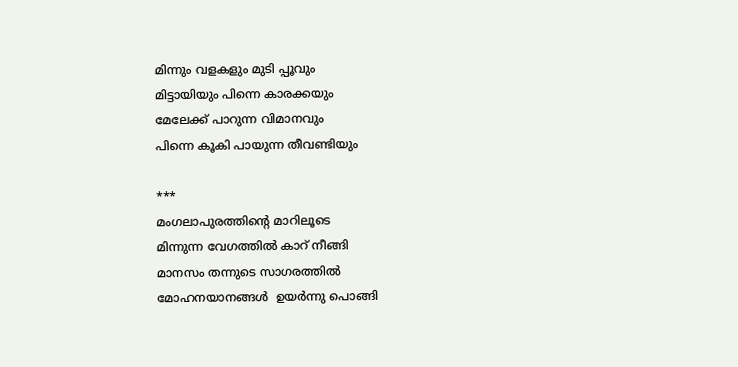മിന്നും വളകളും മുടി പ്പൂവും
മിട്ടായിയും പിന്നെ കാരക്കയും
മേലേക്ക് പാറുന്ന വിമാനവും
പിന്നെ കൂകി പായുന്ന തീവണ്ടിയും

***
മംഗലാപുരത്തിന്‍റെ മാറിലൂടെ
മിന്നുന്ന വേഗത്തില്‍ കാറ് നീങ്ങി
മാനസം തന്നുടെ സാഗരത്തില്‍
മോഹനയാനങ്ങള്‍  ഉയര്‍ന്നു പൊങ്ങി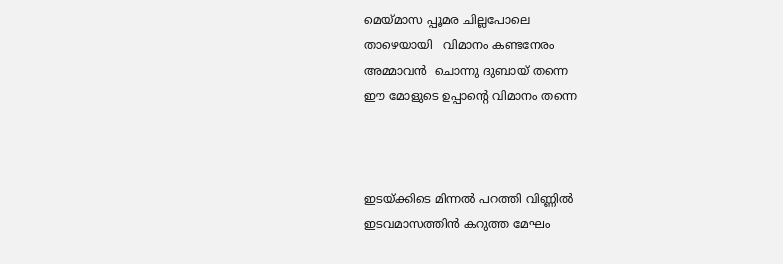മെയ്മാസ പ്പൂമര ചില്ലപോലെ
താഴെയായി   വിമാനം കണ്ടനേരം
അമ്മാവന്‍  ചൊന്നു ദുബായ് തന്നെ
ഈ മോളുടെ ഉപ്പാന്റെ വിമാനം തന്നെ



ഇടയ്ക്കിടെ മിന്നല്‍ പറത്തി വിണ്ണില്‍
ഇടവമാസത്തിന്‍ കറുത്ത മേഘം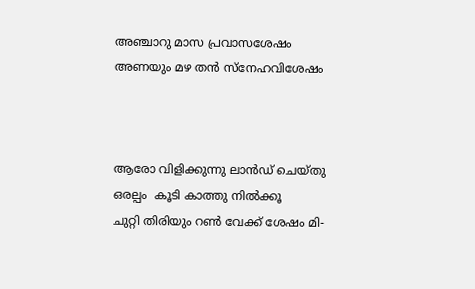അഞ്ചാറു മാസ പ്രവാസശേഷം
അണയും മഴ തന്‍ സ്നേഹവിശേഷം



ആരോ വിളിക്കുന്നു ലാന്‍ഡ് ചെയ്തു
ഒരല്പം  കൂടി കാത്തു നില്‍ക്കൂ
ചുറ്റി തിരിയും റണ്‍ വേക്ക് ശേഷം മി-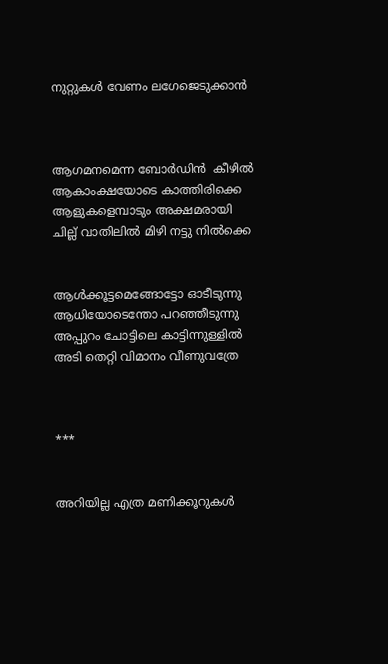നുറ്റുകള്‍ വേണം ലഗേജെടുക്കാന്‍



ആഗമനമെന്ന ബോര്‍ഡിന്‍  കീഴില്‍
ആകാംക്ഷയോടെ കാത്തിരിക്കെ
ആളുകളെമ്പാടും അക്ഷമരായി
ചില്ല് വാതിലില്‍ മിഴി നട്ടു നില്‍ക്കെ


ആള്‍ക്കൂട്ടമെങ്ങോട്ടോ ഓടീടുന്നു
ആധിയോടെന്തോ പറഞ്ഞീടുന്നു
അപ്പുറം ചോട്ടിലെ കാട്ടിന്നുള്ളില്‍
അടി തെറ്റി വിമാനം വീണുവത്രേ



***


അറിയില്ല എത്ര മണിക്കൂറുകള്‍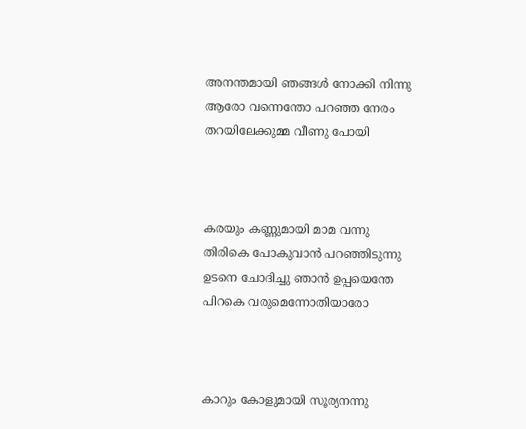അനന്തമായി ഞങ്ങള്‍ നോക്കി നിന്നു
ആരോ വന്നെന്തോ പറഞ്ഞ നേരം
തറയിലേക്കുമ്മ വീണു പോയി



കരയും കണ്ണുമായി മാമ വന്നു
തിരികെ പോകുവാന്‍ പറഞ്ഞിടുന്നു
ഉടനെ ചോദിച്ചു ഞാന്‍ ഉപ്പയെന്തേ
പിറകെ വരുമെന്നോതിയാരോ



കാറും കോളുമായി സൂര്യനന്നു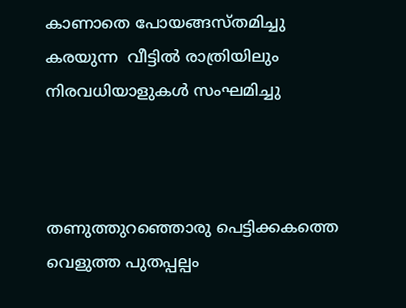കാണാതെ പോയങ്ങസ്തമിച്ചു
കരയുന്ന  വീട്ടില്‍ രാത്രിയിലും
നിരവധിയാളുകള്‍ സംഘമിച്ചു



തണുത്തുറഞ്ഞൊരു പെട്ടിക്കകത്തെ
വെളുത്ത പുതപ്പല്പം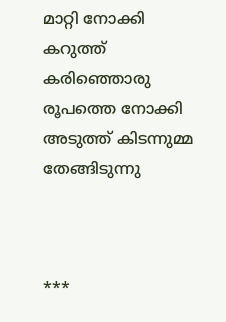മാറ്റി നോക്കി
കറുത്ത് കരിഞ്ഞൊരു  രൂപത്തെ നോക്കി
അടുത്ത് കിടന്നുമ്മ തേങ്ങിടുന്നു



***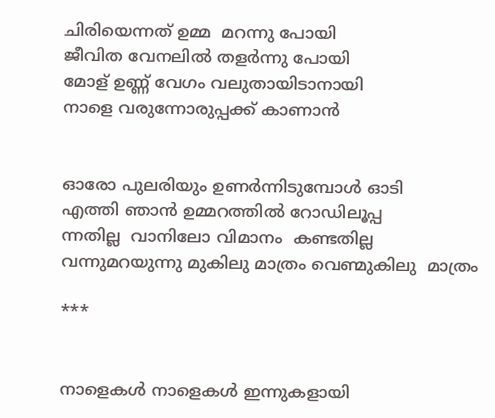ചിരിയെന്നത് ഉമ്മ  മറന്നു പോയി
ജീവിത വേനലില്‍ തളര്‍ന്നു പോയി
മോള് ഉണ്ണ് വേഗം വലുതായിടാനായി
നാളെ വരുന്നോരുപ്പക്ക് കാണാന്‍


ഓരോ പുലരിയും ഉണര്‍ന്നിടുമ്പോള്‍ ഓടി
എത്തി ഞാന്‍ ഉമ്മറത്തില്‍ റോഡിലൂപ്പ
ന്നതില്ല  വാനിലോ വിമാനം  കണ്ടതില്ല
വന്നുമറയുന്നു മുകിലു മാത്രം വെണ്മുകിലു  മാത്രം

***


നാളെകള്‍ നാളെകള്‍ ഇന്നുകളായി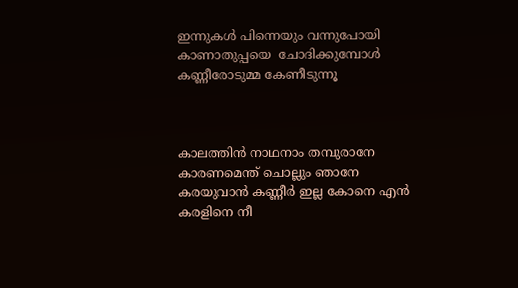ഇന്നുകള്‍ പിന്നെയും വന്നുപോയി
കാണാതുപ്പയെ  ചോദിക്കുമ്പോള്‍
കണ്ണീരോടുമ്മ കേണീടുന്നൂ



കാലത്തിന്‍ നാഥനാം തമ്പുരാനേ
കാരണമെന്ത് ചൊല്ലും ഞാനേ
കരയുവാന്‍ കണ്ണീര്‍ ഇല്ല കോനെ എന്‍
കരളിനെ നീ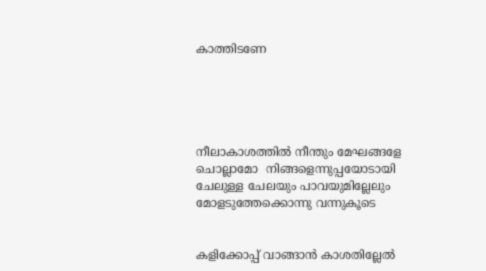കാത്തിടണേ





നീലാകാശത്തില്‍ നീന്തും മേഘങ്ങളേ
ചൊല്ലാമോ  നിങ്ങളെന്നുപ്പയോടായി
ചേലുള്ള ചേലയും പാവയുമില്ലേലും
മോളടുത്തേക്കൊന്നു വന്നുകൂടെ


കളിക്കോപ്പ് വാങ്ങാന്‍ കാശതില്ലേല്‍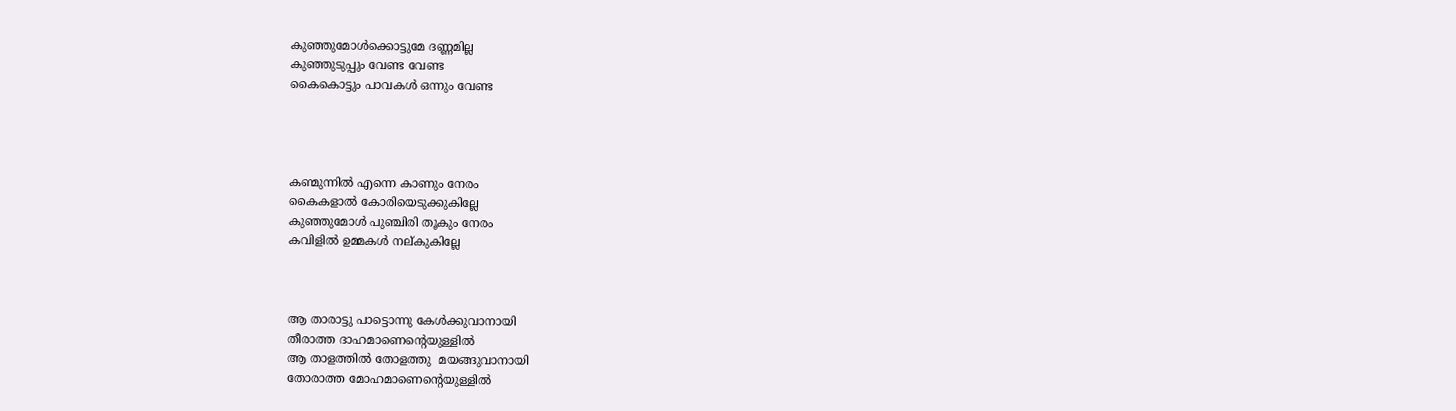കുഞ്ഞുമോള്‍ക്കൊട്ടുമേ ദണ്ണമില്ല
കുഞ്ഞുടുപ്പും വേണ്ട വേണ്ട
കൈകൊട്ടും പാവകള്‍ ഒന്നും വേണ്ട




കണ്മുന്നില്‍ എന്നെ കാണും നേരം
കൈകളാല്‍ കോരിയെടുക്കുകില്ലേ
കുഞ്ഞുമോള്‍ പുഞ്ചിരി തൂകും നേരം
കവിളില്‍ ഉമ്മകള്‍ നല്കുകില്ലേ



ആ താരാട്ടു പാട്ടൊന്നു കേള്‍ക്കുവാനായി
തീരാത്ത ദാഹമാണെന്റെയുള്ളില്‍
ആ താളത്തില്‍ തോളത്തു  മയങ്ങുവാനായി
തോരാത്ത മോഹമാണെന്റെയുള്ളില്‍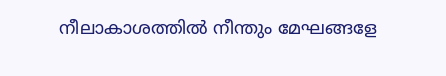നീലാകാശത്തില്‍ നീന്തും മേഘങ്ങളേ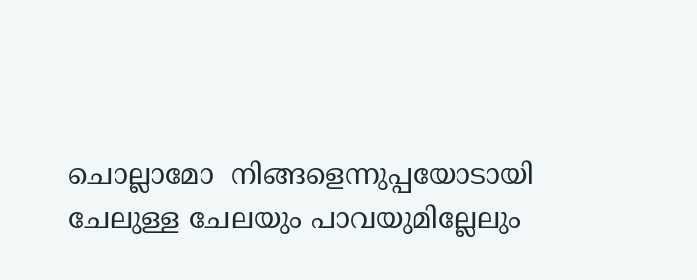ചൊല്ലാമോ  നിങ്ങളെന്നുപ്പയോടായി
ചേലുള്ള ചേലയും പാവയുമില്ലേലും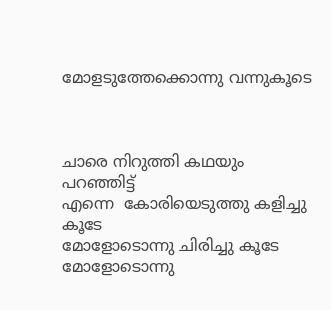മോളടുത്തേക്കൊന്നു വന്നുകൂടെ



ചാരെ നിറുത്തി കഥയും പറഞ്ഞിട്ട്
എന്നെ  കോരിയെടുത്തു കളിച്ചു കൂടേ
മോളോടൊന്നു ചിരിച്ചു കൂടേ
മോളോടൊന്നു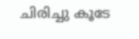ചിരിച്ചു കൂടേ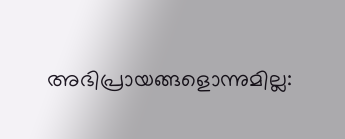അഭിപ്രായങ്ങളൊന്നുമില്ല: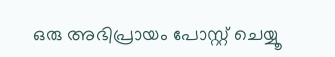ഒരു അഭിപ്രായം പോസ്റ്റ് ചെയ്യൂ